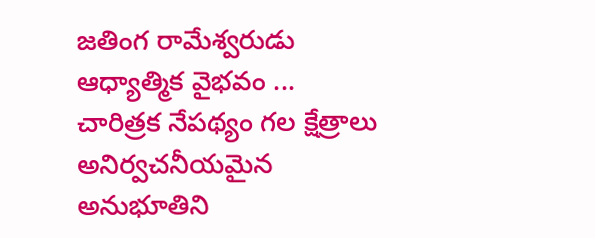జతింగ రామేశ్వరుడు
ఆధ్యాత్మిక వైభవం ... చారిత్రక నేపథ్యం గల క్షేత్రాలు అనిర్వచనీయమైన అనుభూతిని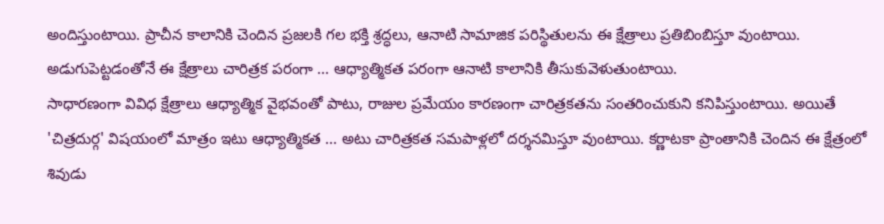అందిస్తుంటాయి. ప్రాచీన కాలానికి చెందిన ప్రజలకి గల భక్తి శ్రద్ధలు, ఆనాటి సామాజిక పరిస్థితులను ఈ క్షేత్రాలు ప్రతిబింబిస్తూ వుంటాయి. అడుగుపెట్టడంతోనే ఈ క్షేత్రాలు చారిత్రక పరంగా ... ఆధ్యాత్మికత పరంగా ఆనాటి కాలానికి తీసుకువెళుతుంటాయి.
సాధారణంగా వివిధ క్షేత్రాలు ఆధ్యాత్మిక వైభవంతో పాటు, రాజుల ప్రమేయం కారణంగా చారిత్రకతను సంతరించుకుని కనిపిస్తుంటాయి. అయితే 'చిత్రదుర్గ' విషయంలో మాత్రం ఇటు ఆధ్యాత్మికత ... అటు చారిత్రకత సమపాళ్లలో దర్శనమిస్తూ వుంటాయి. కర్ణాటకా ప్రాంతానికి చెందిన ఈ క్షేత్రంలో శివుడు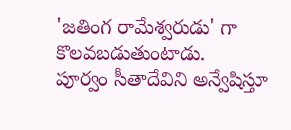'జతింగ రామేశ్వరుడు' గా కొలవబడుతుంటాడు.
పూర్వం సీతాదేవిని అన్వేషిస్తూ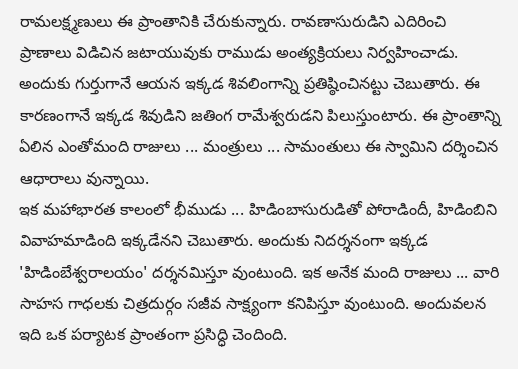రామలక్ష్మణులు ఈ ప్రాంతానికి చేరుకున్నారు. రావణాసురుడిని ఎదిరించి ప్రాణాలు విడిచిన జటాయువుకు రాముడు అంత్యక్రియలు నిర్వహించాడు. అందుకు గుర్తుగానే ఆయన ఇక్కడ శివలింగాన్ని ప్రతిష్ఠించినట్టు చెబుతారు. ఈ కారణంగానే ఇక్కడ శివుడిని జతింగ రామేశ్వరుడని పిలుస్తుంటారు. ఈ ప్రాంతాన్ని ఏలిన ఎంతోమంది రాజులు ... మంత్రులు ... సామంతులు ఈ స్వామిని దర్శించిన ఆధారాలు వున్నాయి.
ఇక మహాభారత కాలంలో భీముడు ... హిడింబాసురుడితో పోరాడిందీ, హిడింబిని వివాహమాడింది ఇక్కడేనని చెబుతారు. అందుకు నిదర్శనంగా ఇక్కడ 'హిడింబేశ్వరాలయం' దర్శనమిస్తూ వుంటుంది. ఇక అనేక మంది రాజులు ... వారి సాహస గాధలకు చిత్రదుర్గం సజీవ సాక్ష్యంగా కనిపిస్తూ వుంటుంది. అందువలన ఇది ఒక పర్యాటక ప్రాంతంగా ప్రసిద్ధి చెందింది.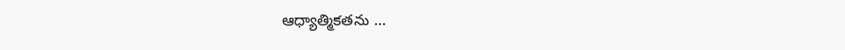ఆధ్యాత్మికతను ...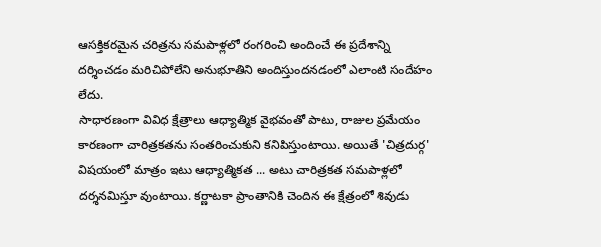ఆసక్తికరమైన చరిత్రను సమపాళ్లలో రంగరించి అందించే ఈ ప్రదేశాన్ని దర్శించడం మరిచిపోలేని అనుభూతిని అందిస్తుందనడంలో ఎలాంటి సందేహం లేదు.
సాధారణంగా వివిధ క్షేత్రాలు ఆధ్యాత్మిక వైభవంతో పాటు, రాజుల ప్రమేయం కారణంగా చారిత్రకతను సంతరించుకుని కనిపిస్తుంటాయి. అయితే 'చిత్రదుర్గ' విషయంలో మాత్రం ఇటు ఆధ్యాత్మికత ... అటు చారిత్రకత సమపాళ్లలో దర్శనమిస్తూ వుంటాయి. కర్ణాటకా ప్రాంతానికి చెందిన ఈ క్షేత్రంలో శివుడు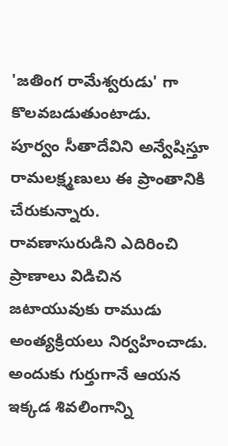'జతింగ రామేశ్వరుడు' గా కొలవబడుతుంటాడు.
పూర్వం సీతాదేవిని అన్వేషిస్తూ రామలక్ష్మణులు ఈ ప్రాంతానికి చేరుకున్నారు. రావణాసురుడిని ఎదిరించి ప్రాణాలు విడిచిన జటాయువుకు రాముడు అంత్యక్రియలు నిర్వహించాడు. అందుకు గుర్తుగానే ఆయన ఇక్కడ శివలింగాన్ని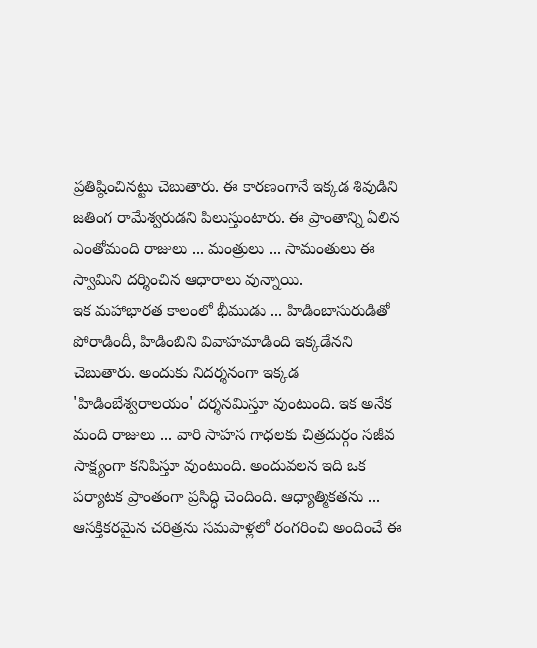ప్రతిష్ఠించినట్టు చెబుతారు. ఈ కారణంగానే ఇక్కడ శివుడిని జతింగ రామేశ్వరుడని పిలుస్తుంటారు. ఈ ప్రాంతాన్ని ఏలిన ఎంతోమంది రాజులు ... మంత్రులు ... సామంతులు ఈ స్వామిని దర్శించిన ఆధారాలు వున్నాయి.
ఇక మహాభారత కాలంలో భీముడు ... హిడింబాసురుడితో పోరాడిందీ, హిడింబిని వివాహమాడింది ఇక్కడేనని చెబుతారు. అందుకు నిదర్శనంగా ఇక్కడ 'హిడింబేశ్వరాలయం' దర్శనమిస్తూ వుంటుంది. ఇక అనేక మంది రాజులు ... వారి సాహస గాధలకు చిత్రదుర్గం సజీవ సాక్ష్యంగా కనిపిస్తూ వుంటుంది. అందువలన ఇది ఒక పర్యాటక ప్రాంతంగా ప్రసిద్ధి చెందింది. ఆధ్యాత్మికతను ... ఆసక్తికరమైన చరిత్రను సమపాళ్లలో రంగరించి అందించే ఈ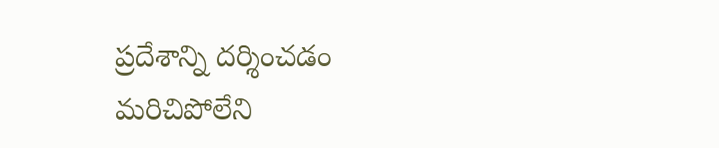ప్రదేశాన్ని దర్శించడం మరిచిపోలేని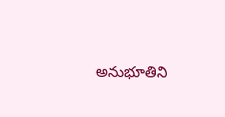అనుభూతిని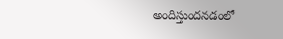అందిస్తుందనడంలో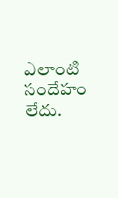ఎలాంటి సందేహం లేదు.